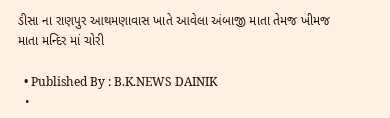ડીસા ના રાણપુર આથમણાવાસ ખાતે આવેલા અંબાજી માતા તેમજ ખીમજ માતા મન્દિર માં ચોરી

  • Published By : B.K.NEWS DAINIK
  •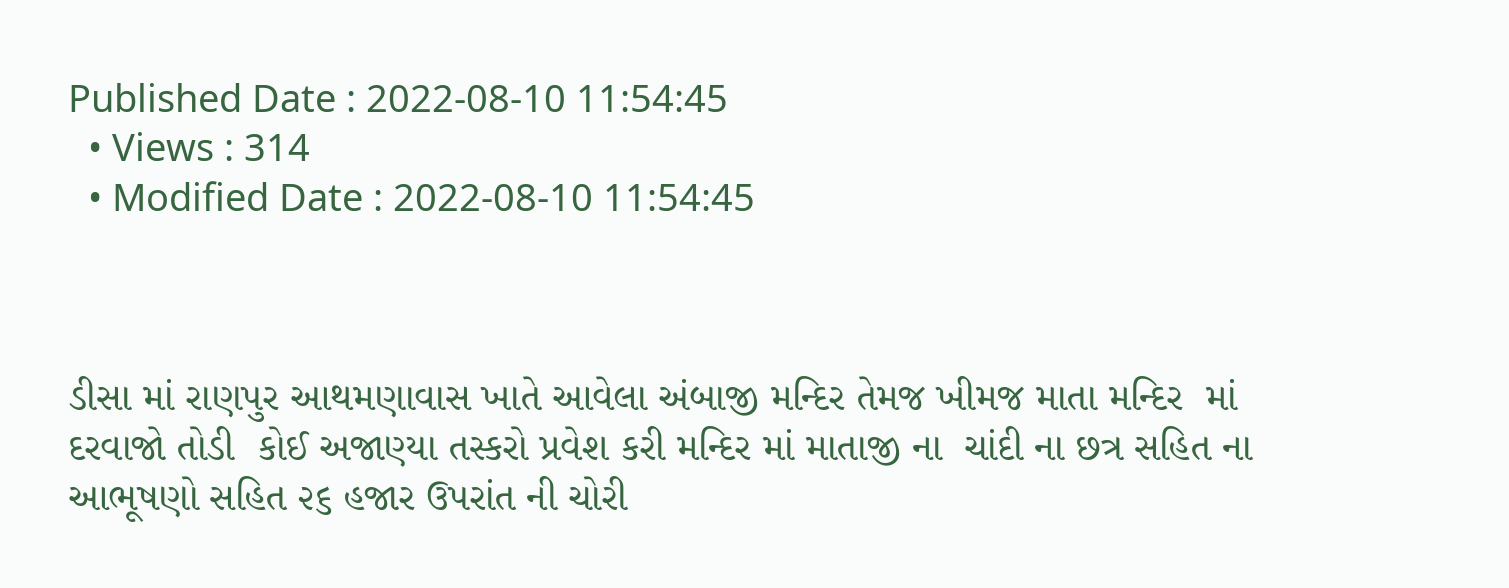Published Date : 2022-08-10 11:54:45
  • Views : 314
  • Modified Date : 2022-08-10 11:54:45



ડીસા માં રાણપુર આથમણાવાસ ખાતે આવેલા અંબાજી મન્દિર તેમજ ખીમજ માતા મન્દિર  માં દરવાજો તોડી  કોઈ અજાણ્યા તસ્કરો પ્રવેશ કરી મન્દિર માં માતાજી ના  ચાંદી ના છત્ર સહિત ના આભૂષણો સહિત ૨૬ હજાર ઉપરાંત ની ચોરી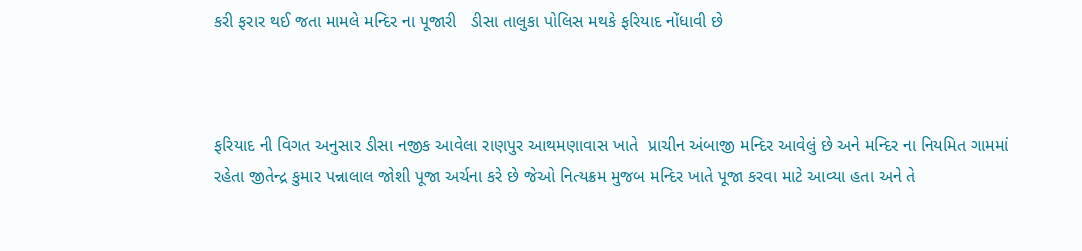કરી ફરાર થઈ જતા મામલે મન્દિર ના પૂજારી   ડીસા તાલુકા પોલિસ મથકે ફરિયાદ નોંધાવી છે



ફરિયાદ ની વિગત અનુસાર ડીસા નજીક આવેલા રાણપુર આથમણાવાસ ખાતે  પ્રાચીન અંબાજી મન્દિર આવેલું છે અને મન્દિર ના નિયમિત ગામમાં રહેતા જીતેન્દ્ર કુમાર પન્નાલાલ જોશી પૂજા અર્ચના કરે છે જેઓ નિત્યક્રમ મુજબ મન્દિર ખાતે પૂજા કરવા માટે આવ્યા હતા અને તે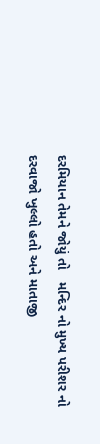દરમિયાન તેમને જોયું તો   મન્દિર નો મુખ્ય પરીશર નો દરવાજો ખુલ્લો હતો અને માતાજી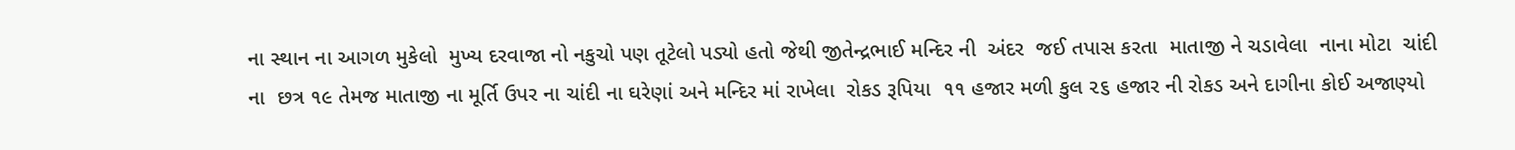ના સ્થાન ના આગળ મુકેલો  મુખ્ય દરવાજા નો નકુચો પણ તૂટેલો પડ્યો હતો જેથી જીતેન્દ્રભાઈ મન્દિર ની  અંદર  જઈ તપાસ કરતા  માતાજી ને ચડાવેલા  નાના મોટા  ચાંદી ના  છત્ર ૧૯ તેમજ માતાજી ના મૂર્તિ ઉપર ના ચાંદી ના ઘરેણાં અને મન્દિર માં રાખેલા  રોકડ રૂપિયા  ૧૧ હજાર મળી કુલ ૨૬ હજાર ની રોકડ અને દાગીના કોઈ અજાણ્યો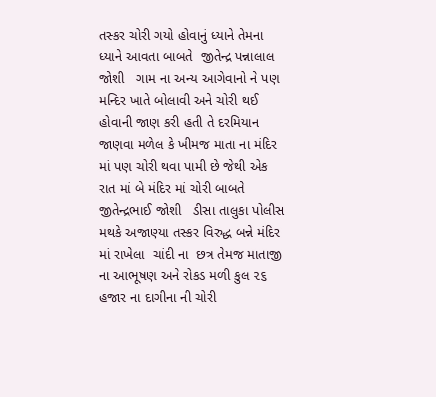તસ્કર ચોરી ગયો હોવાનું ધ્યાને તેમના ધ્યાને આવતા બાબતે  જીતેન્દ્ર પન્નાલાલ જોશી   ગામ ના અન્ય આગેવાનો ને પણ મન્દિર ખાતે બોલાવી અને ચોરી થઈ હોવાની જાણ કરી હતી તે દરમિયાન જાણવા મળેલ કે ખીમજ માતા ના મંદિર માં પણ ચોરી થવા પામી છે જેથી એક રાત માં બે મંદિર માં ચોરી બાબતે જીતેન્દ્રભાઈ જોશી   ડીસા તાલુકા પોલીસ મથકે અજાણ્યા તસ્કર વિરુદ્ધ બન્ને મંદિર માં રાખેલા  ચાંદી ના  છત્ર તેમજ માતાજી ના આભૂષણ અને રોકડ મળી કુલ ૨૬ હજાર ના દાગીના ની ચોરી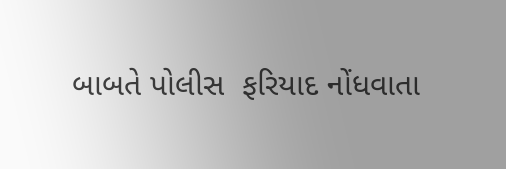બાબતે પોલીસ  ફરિયાદ નોંધવાતા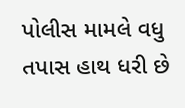પોલીસ મામલે વધુ  તપાસ હાથ ધરી છે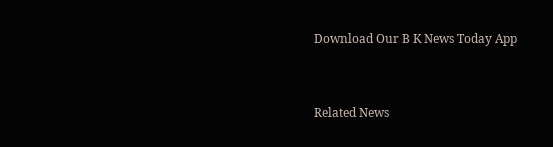Download Our B K News Today App



Related News